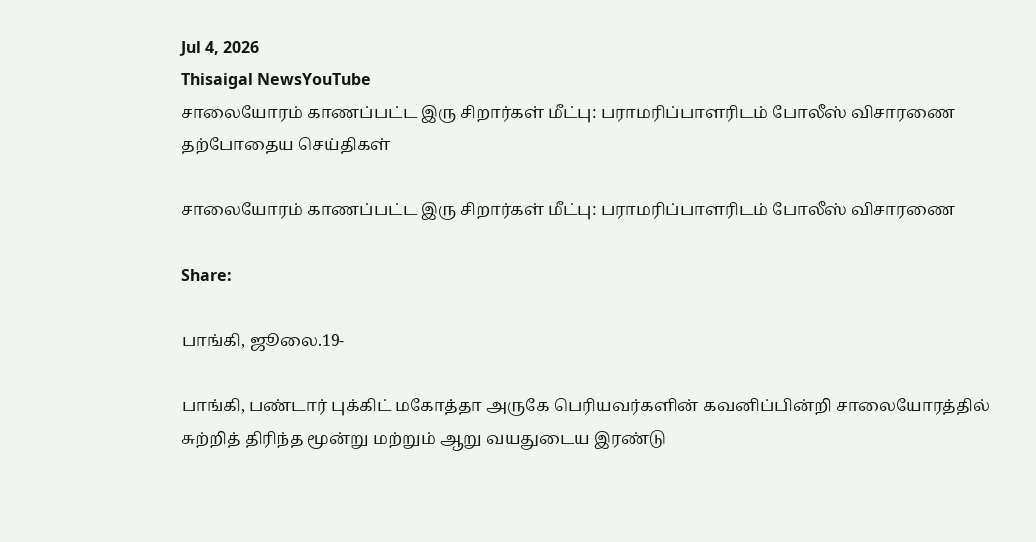Jul 4, 2026
Thisaigal NewsYouTube
சாலையோரம் காணப்பட்ட இரு சிறார்கள் மீட்பு: பராமரிப்பாளரிடம் போலீஸ் விசாரணை
தற்போதைய செய்திகள்

சாலையோரம் காணப்பட்ட இரு சிறார்கள் மீட்பு: பராமரிப்பாளரிடம் போலீஸ் விசாரணை

Share:

பாங்கி, ஜூலை.19-

பாங்கி, பண்டார் புக்கிட் மகோத்தா அருகே பெரியவர்களின் கவனிப்பின்றி சாலையோரத்தில் சுற்றித் திரிந்த மூன்று மற்றும் ஆறு வயதுடைய இரண்டு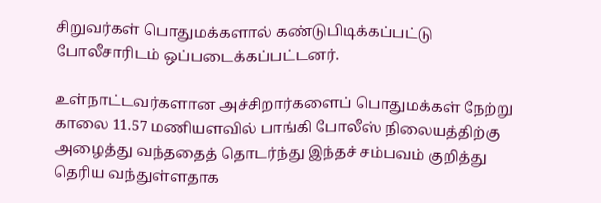சிறுவர்கள் பொதுமக்களால் கண்டுபிடிக்கப்பட்டு போலீசாரிடம் ஒப்படைக்கப்பட்டனர்.

உள்நாட்டவர்களான அச்சிறார்களைப் பொதுமக்கள் நேற்று காலை 11.57 மணியளவில் பாங்கி போலீஸ் நிலையத்திற்கு அழைத்து வந்ததைத் தொடர்ந்து இந்தச் சம்பவம் குறித்து தெரிய வந்துள்ளதாக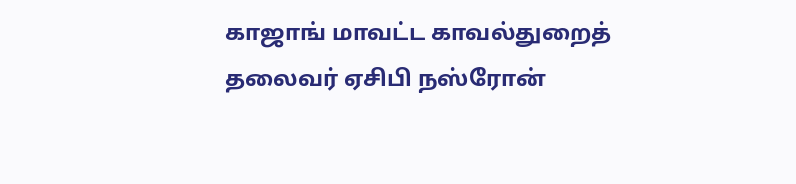காஜாங் மாவட்ட காவல்துறைத் தலைவர் ஏசிபி நஸ்ரோன்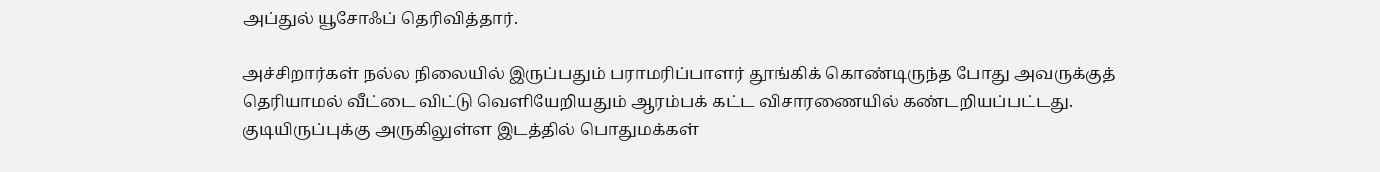அப்துல் யூசோஃப் தெரிவித்தார்.

அச்சிறார்கள் நல்ல நிலையில் இருப்பதும் பராமரிப்பாளர் தூங்கிக் கொண்டிருந்த போது அவருக்குத் தெரியாமல் வீட்டை விட்டு வெளியேறியதும் ஆரம்பக் கட்ட விசாரணையில் கண்டறியப்பட்டது. குடியிருப்புக்கு அருகிலுள்ள இடத்தில் பொதுமக்கள்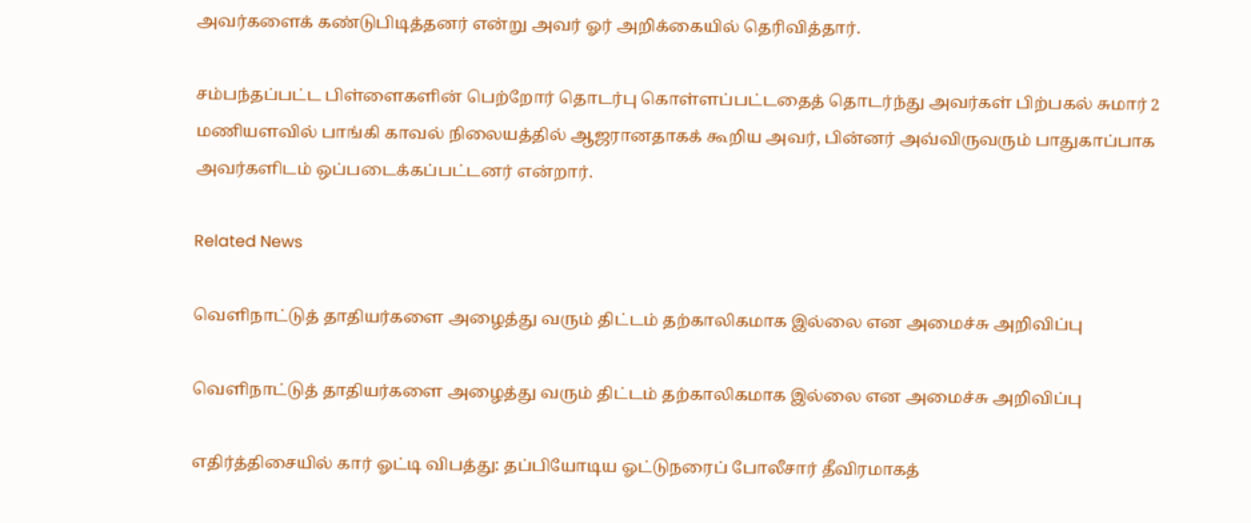அவர்களைக் கண்டுபிடித்தனர் என்று அவர் ஓர் அறிக்கையில் தெரிவித்தார்.

சம்பந்தப்பட்ட பிள்ளைகளின் பெற்றோர் தொடர்பு கொள்ளப்பட்டதைத் தொடர்ந்து அவர்கள் பிற்பகல் சுமார் 2 மணியளவில் பாங்கி காவல் நிலையத்தில் ஆஜரானதாகக் கூறிய அவர், பின்னர் அவ்விருவரும் பாதுகாப்பாக அவர்களிடம் ஒப்படைக்கப்பட்டனர் என்றார்.

Related News

வெளிநாட்டுத் தாதியர்களை அழைத்து வரும் திட்டம் தற்காலிகமாக இல்லை என அமைச்சு அறிவிப்பு

வெளிநாட்டுத் தாதியர்களை அழைத்து வரும் திட்டம் தற்காலிகமாக இல்லை என அமைச்சு அறிவிப்பு

எதிர்த்திசையில் கார் ஓட்டி விபத்து: தப்பியோடிய ஓட்டுநரைப் போலீசார் தீவிரமாகத்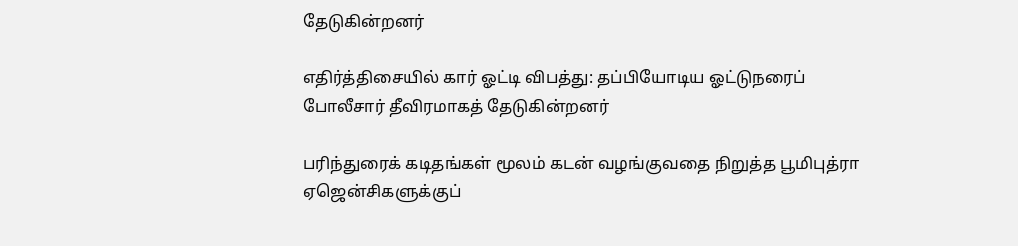தேடுகின்றனர்

எதிர்த்திசையில் கார் ஓட்டி விபத்து: தப்பியோடிய ஓட்டுநரைப் போலீசார் தீவிரமாகத் தேடுகின்றனர்

பரிந்துரைக் கடிதங்கள் மூலம் கடன் வழங்குவதை நிறுத்த பூமிபுத்ரா ஏஜென்சிகளுக்குப்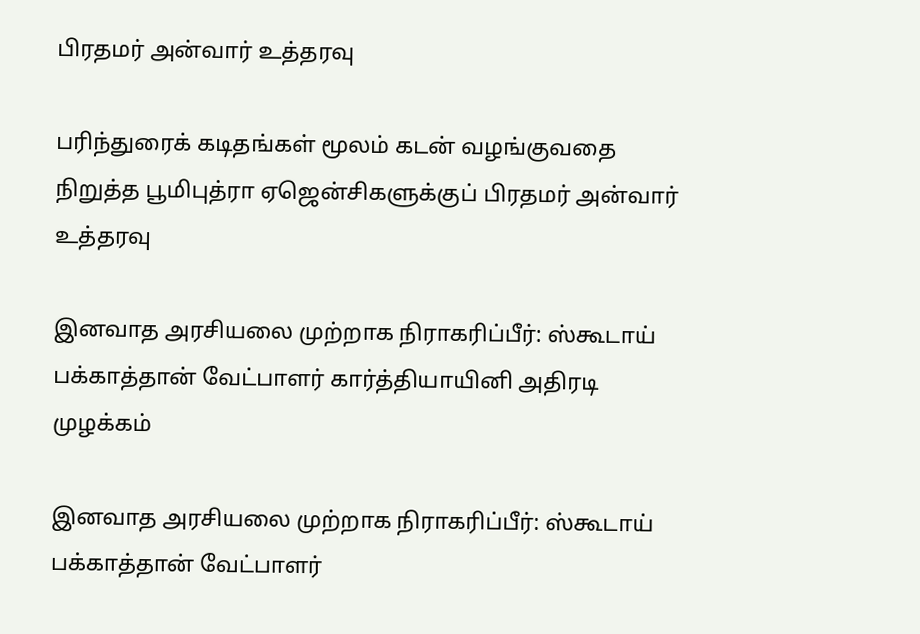பிரதமர் அன்வார் உத்தரவு

பரிந்துரைக் கடிதங்கள் மூலம் கடன் வழங்குவதை நிறுத்த பூமிபுத்ரா ஏஜென்சிகளுக்குப் பிரதமர் அன்வார் உத்தரவு

இனவாத அரசியலை முற்றாக நிராகரிப்பீர்: ஸ்கூடாய் பக்காத்தான் வேட்பாளர் கார்த்தியாயினி அதிரடி முழக்கம்

இனவாத அரசியலை முற்றாக நிராகரிப்பீர்: ஸ்கூடாய் பக்காத்தான் வேட்பாளர்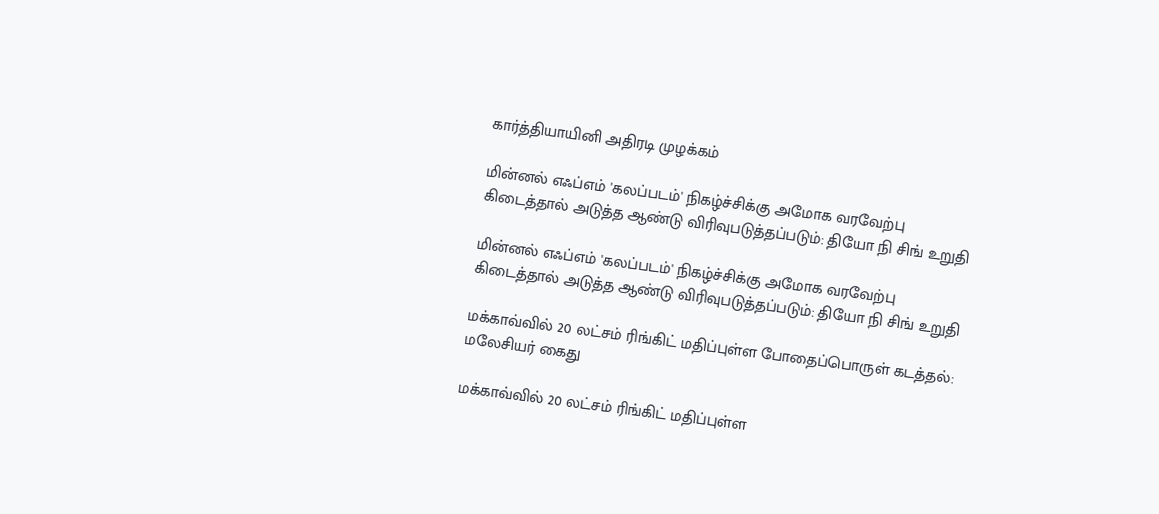கார்த்தியாயினி அதிரடி முழக்கம்

மின்னல் எஃப்எம் 'கலப்படம்' நிகழ்ச்சிக்கு அமோக வரவேற்பு கிடைத்தால் அடுத்த ஆண்டு விரிவுபடுத்தப்படும்: தியோ நி சிங் உறுதி

மின்னல் எஃப்எம் 'கலப்படம்' நிகழ்ச்சிக்கு அமோக வரவேற்பு கிடைத்தால் அடுத்த ஆண்டு விரிவுபடுத்தப்படும்: தியோ நி சிங் உறுதி

மக்காவ்வில் 20 லட்சம் ரிங்கிட் மதிப்புள்ள போதைப்பொருள் கடத்தல்: மலேசியர் கைது

மக்காவ்வில் 20 லட்சம் ரிங்கிட் மதிப்புள்ள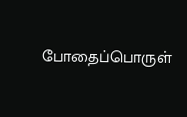போதைப்பொருள்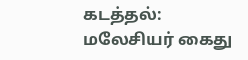கடத்தல்: மலேசியர் கைது